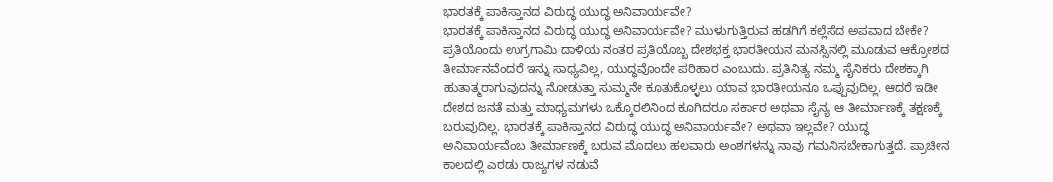ಭಾರತಕ್ಕೆ ಪಾಕಿಸ್ತಾನದ ವಿರುದ್ಧ ಯುದ್ಧ ಅನಿವಾರ್ಯವೇ?
ಭಾರತಕ್ಕೆ ಪಾಕಿಸ್ತಾನದ ವಿರುದ್ಧ ಯುದ್ಧ ಅನಿವಾರ್ಯವೇ? ಮುಳುಗುತ್ತಿರುವ ಹಡಗಿಗೆ ಕಲ್ಲೆಸೆದ ಅಪವಾದ ಬೇಕೇ? ಪ್ರತಿಯೊಂದು ಉಗ್ರಗಾಮಿ ದಾಳಿಯ ನಂತರ ಪ್ರತಿಯೊಬ್ಬ ದೇಶಭಕ್ತ ಭಾರತೀಯನ ಮನಸ್ಸಿನಲ್ಲಿ ಮೂಡುವ ಆಕ್ರೋಶದ ತೀರ್ಮಾನವೆಂದರೆ ಇನ್ನು ಸಾಧ್ಯವಿಲ್ಲ, ಯುದ್ಧವೊಂದೇ ಪರಿಹಾರ ಎಂಬುದು. ಪ್ರತಿನಿತ್ಯ ನಮ್ಮ ಸೈನಿಕರು ದೇಶಕ್ಕಾಗಿ ಹುತಾತ್ಮರಾಗುವುದನ್ನು ನೋಡುತ್ತಾ ಸುಮ್ಮನೇ ಕೂತುಕೊಳ್ಳಲು ಯಾವ ಭಾರತೀಯನೂ ಒಪ್ಪುವುದಿಲ್ಲ. ಆದರೆ ಇಡೀ ದೇಶದ ಜನತೆ ಮತ್ತು ಮಾಧ್ಯಮಗಳು ಒಕ್ಕೊರಲಿನಿಂದ ಕೂಗಿದರೂ ಸರ್ಕಾರ ಅಥವಾ ಸೈನ್ಯ ಆ ತೀರ್ಮಾಣಕ್ಕೆ ತಕ್ಷಣಕ್ಕೆ ಬರುವುದಿಲ್ಲ. ಭಾರತಕ್ಕೆ ಪಾಕಿಸ್ತಾನದ ವಿರುದ್ಧ ಯುದ್ಧ ಅನಿವಾರ್ಯವೇ? ಅಥವಾ ಇಲ್ಲವೇ? ಯುದ್ಧ ಅನಿವಾರ್ಯವೆಂಬ ತೀರ್ಮಾಣಕ್ಕೆ ಬರುವ ಮೊದಲು ಹಲವಾರು ಅಂಶಗಳನ್ನು ನಾವು ಗಮನಿಸಬೇಕಾಗುತ್ತದೆ. ಪ್ರಾಚೀನ ಕಾಲದಲ್ಲಿ ಎರಡು ರಾಜ್ಯಗಳ ನಡುವೆ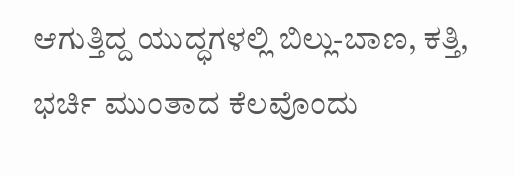ಆಗುತ್ತಿದ್ದ ಯುದ್ಧಗಳಲ್ಲಿ ಬಿಲ್ಲು-ಬಾಣ, ಕತ್ತಿ, ಭರ್ಚಿ ಮುಂತಾದ ಕೆಲವೊಂದು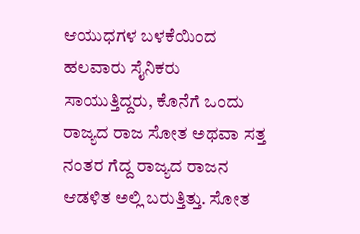ಆಯುಧಗಳ ಬಳಕೆಯಿಂದ ಹಲವಾರು ಸೈನಿಕರು ಸಾಯುತ್ತಿದ್ದರು, ಕೊನೆಗೆ ಒಂದು ರಾಜ್ಯದ ರಾಜ ಸೋತ ಅಥವಾ ಸತ್ತ ನಂತರ ಗೆದ್ದ ರಾಜ್ಯದ ರಾಜನ ಆಡಳಿತ ಅಲ್ಲಿ ಬರುತ್ತಿತ್ತು. ಸೋತ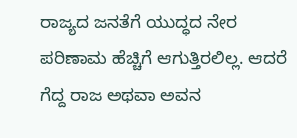ರಾಜ್ಯದ ಜನತೆಗೆ ಯುದ್ಧದ ನೇರ ಪರಿಣಾಮ ಹೆಚ್ಚಿಗೆ ಆಗುತ್ತಿರಲಿಲ್ಲ. ಆದರೆ ಗೆದ್ದ ರಾಜ ಅಥವಾ ಅವನ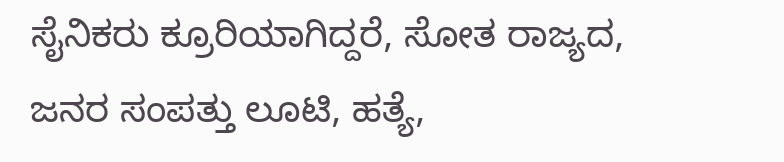ಸೈನಿಕರು ಕ್ರೂರಿಯಾಗಿದ್ದರೆ, ಸೋತ ರಾಜ್ಯದ, ಜನರ ಸಂಪತ್ತು ಲೂಟಿ, ಹತ್ಯೆ,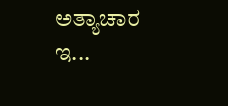ಅತ್ಯಾಚಾರ ಇ...